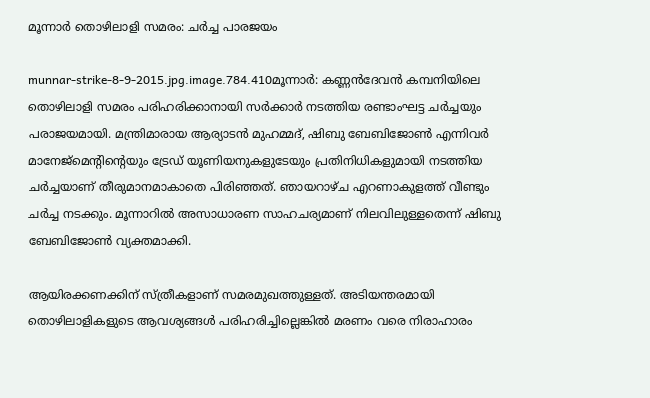മൂന്നാര്‍ തൊഴിലാളി സമരം: ചര്‍ച്ച പാരജയം

munnar-strike-8-9-2015.jpg.image.784.410മൂന്നാര്‍: കണ്ണന്‍ദേവന്‍ കമ്പനിയിലെ തൊഴിലാളി സമരം പരിഹരിക്കാനായി സര്‍ക്കാര്‍ നടത്തിയ രണ്ടാംഘട്ട ചര്‍ച്ചയും പരാജയമായി. മന്ത്രിമാരായ ആര്യാടന്‍ മുഹമ്മദ്‌, ഷിബു ബേബിജോണ്‍ എന്നിവര്‍ മാനേജ്‌മെന്റിന്റെയും ട്രേഡ്‌ യൂണിയനുകളുടേയും പ്രതിനിധികളുമായി നടത്തിയ ചര്‍ച്ചയാണ്‌ തീരുമാനമാകാതെ പിരിഞ്ഞത്‌. ഞായറാഴ്‌ച എറണാകുളത്ത്‌ വീണ്ടും ചര്‍ച്ച നടക്കും. മൂന്നാറില്‍ അസാധാരണ സാഹചര്യമാണ്‌ നിലവിലുള്ളതെന്ന്‌ ഷിബു ബേബിജോണ്‍ വ്യക്തമാക്കി.

ആയിരക്കണക്കിന്‌ സ്‌ത്രീകളാണ്‌ സമരമുഖത്തുള്ളത്‌. അടിയന്തരമായി തൊഴിലാളികളുടെ ആവശ്യങ്ങള്‍ പരിഹരിച്ചില്ലെങ്കില്‍ മരണം വരെ നിരാഹാരം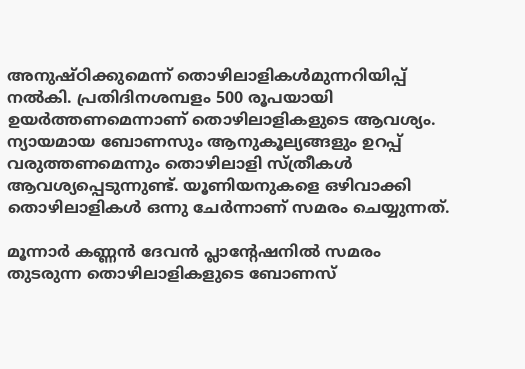അനുഷ്‌ഠിക്കുമെന്ന്‌ തൊഴിലാളികള്‍മുന്നറിയിപ്പ്‌ നല്‍കി. പ്രതിദിനശമ്പളം 500 രൂപയായി ഉയര്‍ത്തണമെന്നാണ്‌ തൊഴിലാളികളുടെ ആവശ്യം. ന്യായമായ ബോണസും ആനുകൂല്യങ്ങളും ഉറപ്പ്‌ വരുത്തണമെന്നും തൊഴിലാളി സ്‌ത്രീകള്‍ ആവശ്യപ്പെടുന്നുണ്ട്‌. യൂണിയനുകളെ ഒഴിവാക്കി തൊഴിലാളികള്‍ ഒന്നു ചേര്‍ന്നാണ്‌ സമരം ചെയ്യുന്നത്‌.

മൂന്നാര്‍ കണ്ണന്‍ ദേവന്‍ പ്ലാന്റേഷനില്‍ സമരം തുടരുന്ന തൊഴിലാളികളുടെ ബോണസ്‌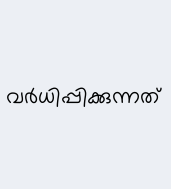വര്‍ധിപ്പിക്കുന്നത്‌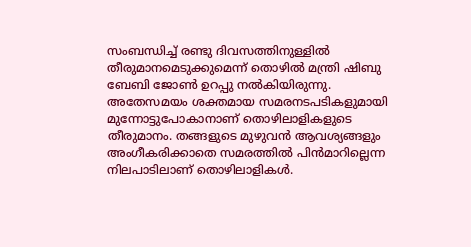സംബന്ധിച്ച്‌ രണ്ടു ദിവസത്തിനുള്ളില്‍ തീരുമാനമെടുക്കുമെന്ന്‌ തൊഴില്‍ മന്ത്രി ഷിബു ബേബി ജോണ്‍ ഉറപ്പു നല്‍കിയിരുന്നു. അതേസമയം ശക്തമായ സമരനടപടികളുമായി മുന്നോട്ടുപോകാനാണ്‌ തൊഴിലാളികളുടെ തീരുമാനം. തങ്ങളുടെ മുഴുവന്‍ ആവശ്യങ്ങളും അംഗീകരിക്കാതെ സമരത്തില്‍ പിന്‍മാറില്ലെന്ന നിലപാടിലാണ്‌ തൊഴിലാളികള്‍.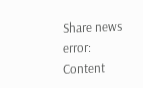Share news
error: Content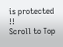is protected !!
Scroll to Top